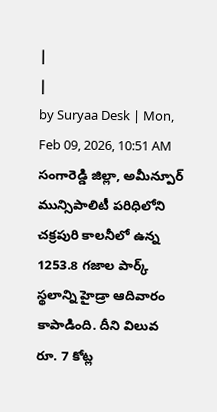|
|
by Suryaa Desk | Mon, Feb 09, 2026, 10:51 AM
సంగారెడ్డి జిల్లా, అమీన్పూర్ మున్సిపాలిటీ పరిధిలోని చక్రపురి కాలనీలో ఉన్న 1253.8 గజాల పార్క్ స్థలాన్ని హైడ్రా ఆదివారం కాపాడింది. దీని విలువ రూ. 7 కోట్ల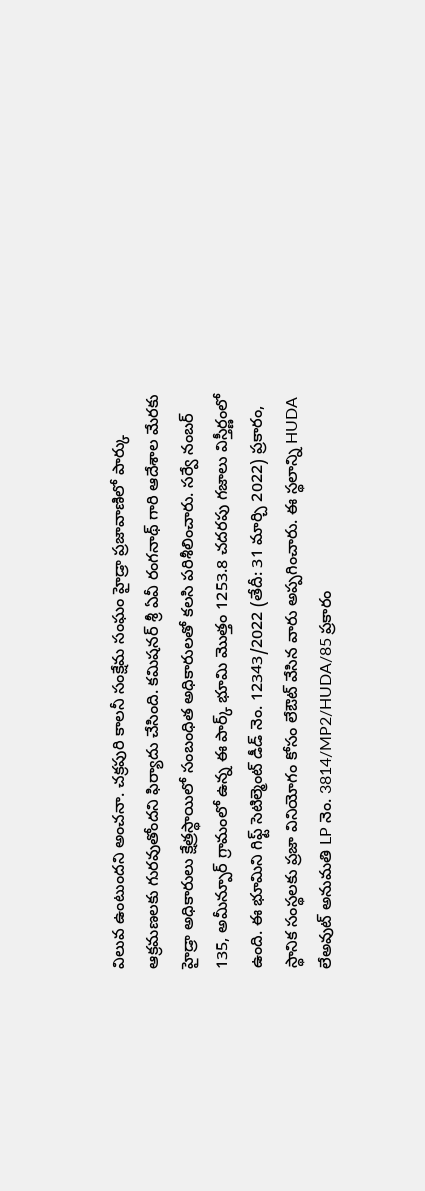విలువ ఉంటుందని అంచనా. చక్రపురి కాలనీ సంక్షేమ సంఘం హైడ్రా ప్రజావాణిలో పార్కు ఆక్రమణలకు గురవుతోందని ఫిర్యాదు చేసింది. కమిషనర్ శ్రీ ఏవీ రంగనాథ్ గారి ఆదేశాల మేరకు హైడ్రా అధికారులు క్షేత్రస్థాయిలో సంబంధిత అధికారులతో కలసి పరిశీలించారు. సర్వే నంబర్ 135, అమీన్పూర్ గ్రామంలో ఉన్న ఈ పార్క్ భూమి మొత్తం 1253.8 చదరపు గజాలు విస్తీర్ణంలో ఉంది. ఈ భూమిని గిఫ్ట్ సెటిల్మెంట్ డీడ్ నెం. 12343/2022 (తేదీ: 31 మార్చి 2022) ప్రకారం, స్థానిక సంస్థలకు ప్రజా వినియోగం కోసం లేఔట్ వేసిన వారు అప్పగించారు. ఈ స్థలాన్ని HUDA లేఅవుట్ అనుమతి LP నెం. 3814/MP2/HUDA/85 ప్రకారం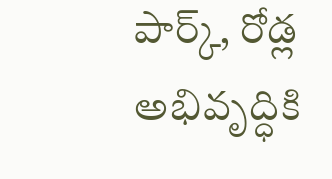పార్క్, రోడ్ల అభివృద్ధికి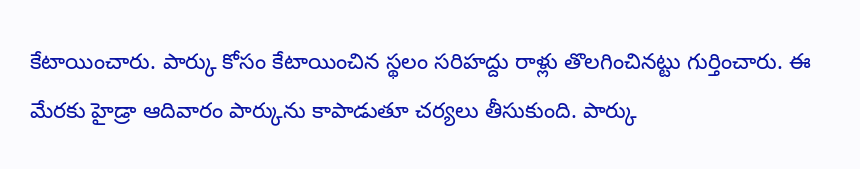కేటాయించారు. పార్కు కోసం కేటాయించిన స్థలం సరిహద్దు రాళ్లు తొలగించినట్టు గుర్తించారు. ఈ మేరకు హైడ్రా ఆదివారం పార్కును కాపాడుతూ చర్యలు తీసుకుంది. పార్కు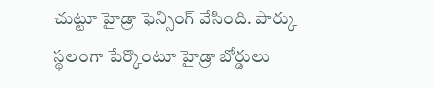చుట్టూ హైడ్రా ఫెన్సింగ్ వేసింది. పార్కు స్థలంగా పేర్కొంటూ హైడ్రా బోర్డులు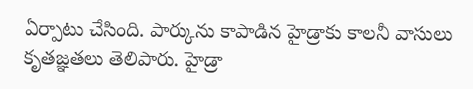ఏర్పాటు చేసింది. పార్కును కాపాడిన హైడ్రాకు కాలనీ వాసులు కృతజ్ఞతలు తెలిపారు. హైడ్రా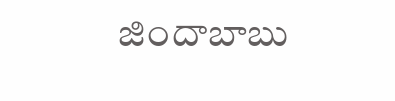జిందాబాబు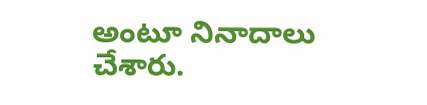అంటూ నినాదాలు చేశారు.